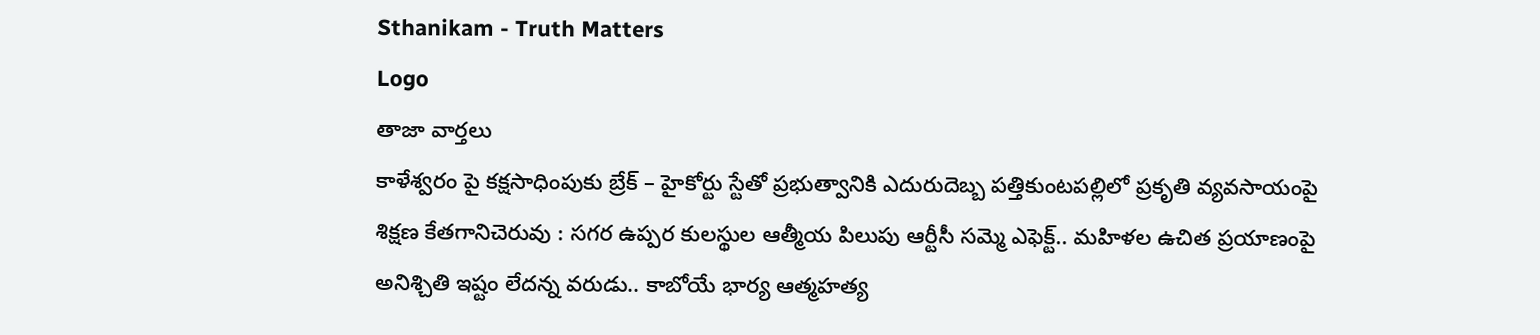Sthanikam - Truth Matters
Logo
తాజా వార్తలు
కాళేశ్వరం పై కక్షసాధింపుకు బ్రేక్ – హైకోర్టు స్టేతో ప్రభుత్వానికి ఎదురుదెబ్బ పత్తికుంటపల్లిలో ప్రకృతి వ్యవసాయంపై శిక్షణ కేతగానిచెరువు : సగర ఉప్పర కులస్థుల ఆత్మీయ పిలుపు ఆర్టీసీ సమ్మె ఎఫెక్ట్.. మహిళల ఉచిత ప్రయాణంపై అనిశ్చితి ఇష్టం లేదన్న వరుడు.. కాబోయే భార్య ఆత్మహత్య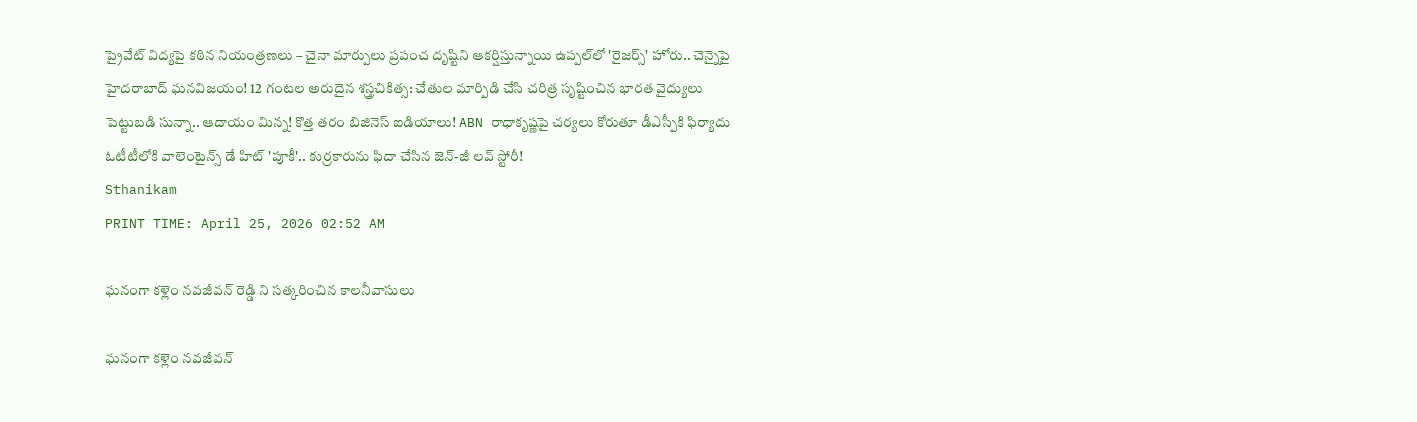ప్రైవేట్ విద్యపై కఠిన నియంత్రణలు – చైనా మార్పులు ప్రపంచ దృష్టిని ఆకర్షిస్తున్నాయి ఉప్పల్‌లో 'రైజర్స్' హోరు.. చెన్నైపై హైదరాబాద్ ఘనవిజయం! 12 గంటల అరుదైన శస్త్రచికిత్స: చేతుల మార్పిడి చేసి చరిత్ర సృష్టించిన భారత వైద్యులు పెట్టుబడి సున్నా.. ఆదాయం మిన్న! కొత్త తరం బిజినెస్ ఐడియాలు! ABN రాధాకృష్ణపై చర్యలు కోరుతూ డీఎస్పీకి ఫిర్యాదు ఓటీటీలోకి వాలెంటైన్స్ డే హిట్ 'పూకీ'.. కుర్రకారును ఫిదా చేసిన జెన్-జీ లవ్ స్టోరీ!
Sthanikam
PRINT TIME: April 25, 2026 02:52 AM

ఘనంగా కళ్లెం నవజీవన్ రెడ్డి ని సత్కరించిన కాలనీవాసులు

ఘనంగా కళ్లెం నవజీవన్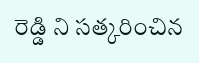రెడ్డి ని సత్కరించిన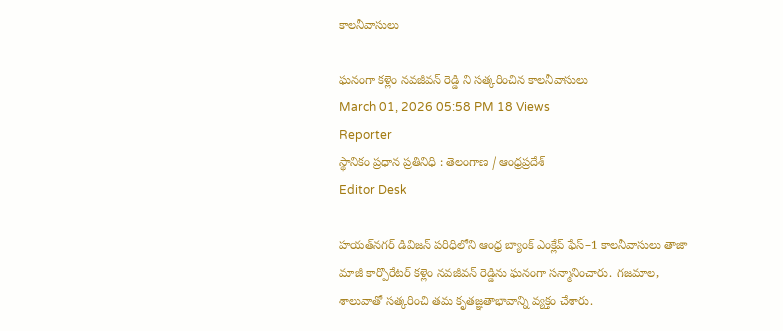కాలనీవాసులు

ఘనంగా కళ్లెం నవజీవన్ రెడ్డి ని సత్కరించిన కాలనీవాసులు
March 01, 2026 05:58 PM 18 Views
Reporter
స్థానికం ప్రధాన ప్రతినిధి : తెలంగాణ / ఆంధ్రప్రదేశ్
Editor Desk

హయత్‌నగర్ డివిజన్ పరిధిలోని ఆంధ్ర బ్యాంక్ ఎంక్లేవ్ ఫేస్–1 కాలనీవాసులు తాజా మాజీ కార్పొరేటర్ కళ్లెం నవజీవన్ రెడ్డిను ఘనంగా సన్మానించారు. గజమాల, శాలువాతో సత్కరించి తమ కృతజ్ఞతాభావాన్ని వ్యక్తం చేశారు.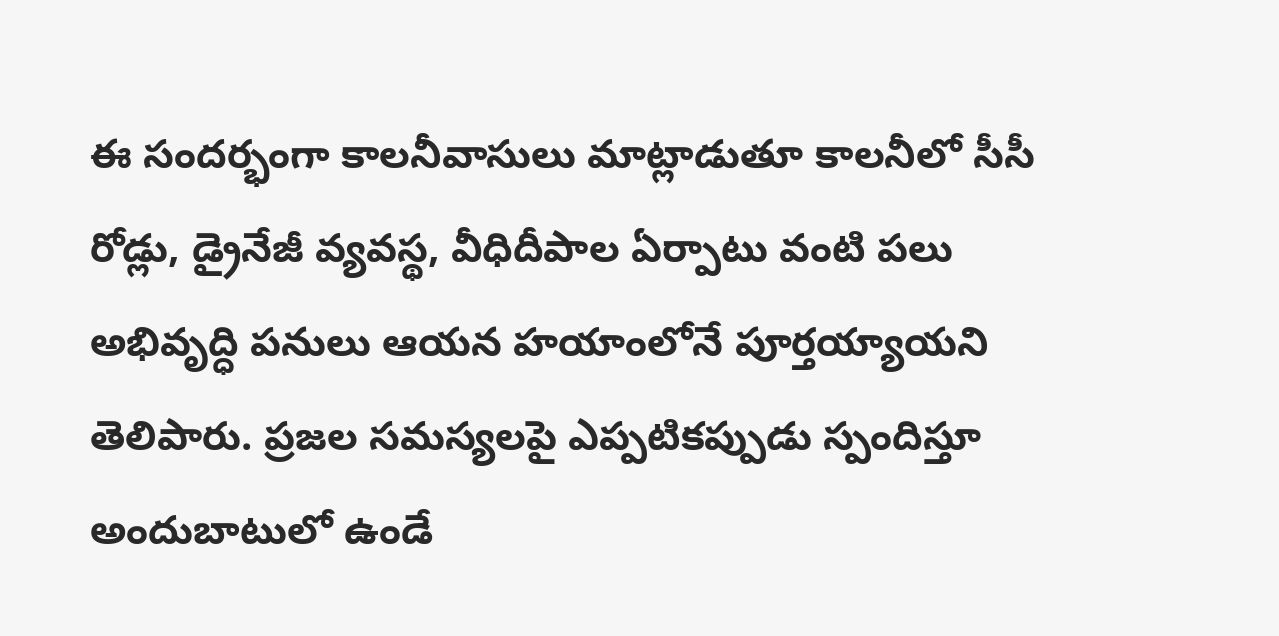ఈ సందర్భంగా కాలనీవాసులు మాట్లాడుతూ కాలనీలో సీసీ రోడ్లు, డ్రైనేజీ వ్యవస్థ, వీధిదీపాల ఏర్పాటు వంటి పలు అభివృద్ధి పనులు ఆయన హయాంలోనే పూర్తయ్యాయని తెలిపారు. ప్రజల సమస్యలపై ఎప్పటికప్పుడు స్పందిస్తూ అందుబాటులో ఉండే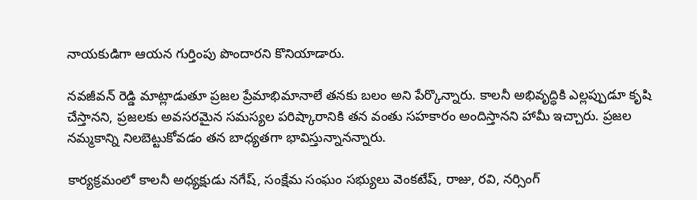నాయకుడిగా ఆయన గుర్తింపు పొందారని కొనియాడారు.

నవజీవన్ రెడ్డి మాట్లాడుతూ ప్రజల ప్రేమాభిమానాలే తనకు బలం అని పేర్కొన్నారు. కాలనీ అభివృద్ధికి ఎల్లప్పుడూ కృషి చేస్తానని, ప్రజలకు అవసరమైన సమస్యల పరిష్కారానికి తన వంతు సహకారం అందిస్తానని హామీ ఇచ్చారు. ప్రజల నమ్మకాన్ని నిలబెట్టుకోవడం తన బాధ్యతగా భావిస్తున్నానన్నారు.

కార్యక్రమంలో కాలనీ అధ్యక్షుడు నగేష్, సంక్షేమ సంఘం సభ్యులు వెంకటేష్, రాజు, రవి, నర్సింగ్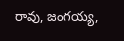రావు, జంగయ్య,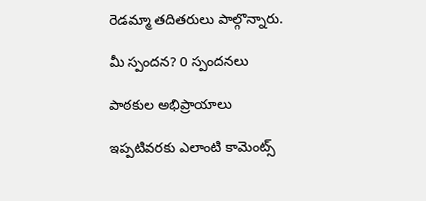రెడమ్మా తదితరులు పాల్గొన్నారు.

మీ స్పందన? 0 స్పందనలు

పాఠకుల అభిప్రాయాలు

ఇప్పటివరకు ఎలాంటి కామెంట్స్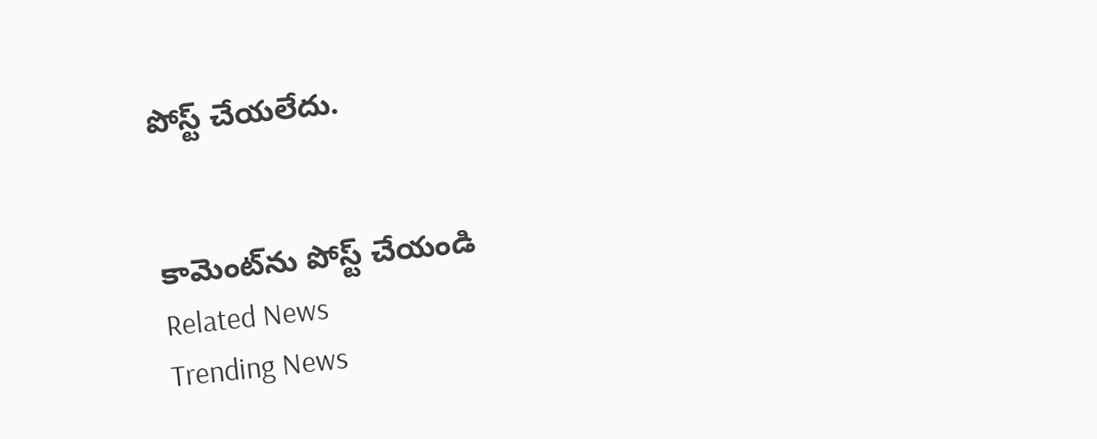పోస్ట్ చేయలేదు.


కామెంట్‌ను పోస్ట్ చేయండి
Related News
Trending News